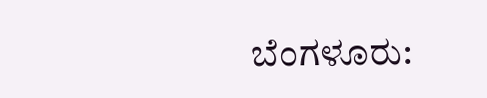ಬೆಂಗಳೂರು: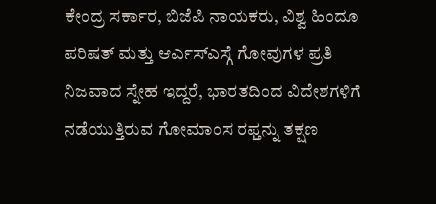ಕೇಂದ್ರ ಸರ್ಕಾರ, ಬಿಜೆಪಿ ನಾಯಕರು, ವಿಶ್ವ ಹಿಂದೂ ಪರಿಷತ್ ಮತ್ತು ಆರ್ಎಸ್ಎಸ್ಗೆ ಗೋವುಗಳ ಪ್ರತಿ ನಿಜವಾದ ಸ್ನೇಹ ಇದ್ದರೆ, ಭಾರತದಿಂದ ವಿದೇಶಗಳಿಗೆ ನಡೆಯುತ್ತಿರುವ ಗೋಮಾಂಸ ರಫ್ತನ್ನು ತಕ್ಷಣ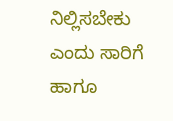ನಿಲ್ಲಿಸಬೇಕು ಎಂದು ಸಾರಿಗೆ ಹಾಗೂ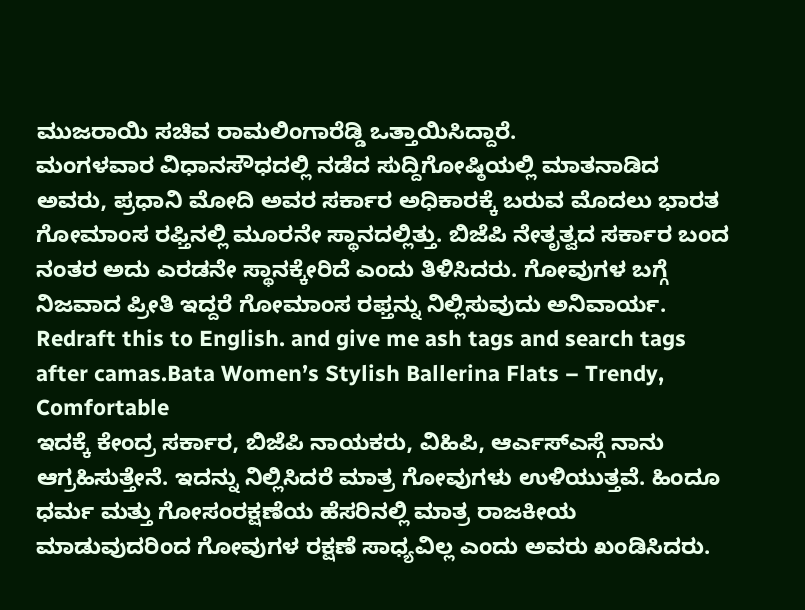ಮುಜರಾಯಿ ಸಚಿವ ರಾಮಲಿಂಗಾರೆಡ್ಡಿ ಒತ್ತಾಯಿಸಿದ್ದಾರೆ.
ಮಂಗಳವಾರ ವಿಧಾನಸೌಧದಲ್ಲಿ ನಡೆದ ಸುದ್ದಿಗೋಷ್ಠಿಯಲ್ಲಿ ಮಾತನಾಡಿದ ಅವರು, ಪ್ರಧಾನಿ ಮೋದಿ ಅವರ ಸರ್ಕಾರ ಅಧಿಕಾರಕ್ಕೆ ಬರುವ ಮೊದಲು ಭಾರತ ಗೋಮಾಂಸ ರಫ್ತಿನಲ್ಲಿ ಮೂರನೇ ಸ್ಥಾನದಲ್ಲಿತ್ತು. ಬಿಜೆಪಿ ನೇತೃತ್ವದ ಸರ್ಕಾರ ಬಂದ ನಂತರ ಅದು ಎರಡನೇ ಸ್ಥಾನಕ್ಕೇರಿದೆ ಎಂದು ತಿಳಿಸಿದರು. ಗೋವುಗಳ ಬಗ್ಗೆ ನಿಜವಾದ ಪ್ರೀತಿ ಇದ್ದರೆ ಗೋಮಾಂಸ ರಫ್ತನ್ನು ನಿಲ್ಲಿಸುವುದು ಅನಿವಾರ್ಯ. Redraft this to English. and give me ash tags and search tags after camas.Bata Women’s Stylish Ballerina Flats – Trendy, Comfortable
ಇದಕ್ಕೆ ಕೇಂದ್ರ ಸರ್ಕಾರ, ಬಿಜೆಪಿ ನಾಯಕರು, ವಿಹಿಪಿ, ಆರ್ಎಸ್ಎಸ್ಗೆ ನಾನು ಆಗ್ರಹಿಸುತ್ತೇನೆ. ಇದನ್ನು ನಿಲ್ಲಿಸಿದರೆ ಮಾತ್ರ ಗೋವುಗಳು ಉಳಿಯುತ್ತವೆ. ಹಿಂದೂ ಧರ್ಮ ಮತ್ತು ಗೋಸಂರಕ್ಷಣೆಯ ಹೆಸರಿನಲ್ಲಿ ಮಾತ್ರ ರಾಜಕೀಯ ಮಾಡುವುದರಿಂದ ಗೋವುಗಳ ರಕ್ಷಣೆ ಸಾಧ್ಯವಿಲ್ಲ ಎಂದು ಅವರು ಖಂಡಿಸಿದರು.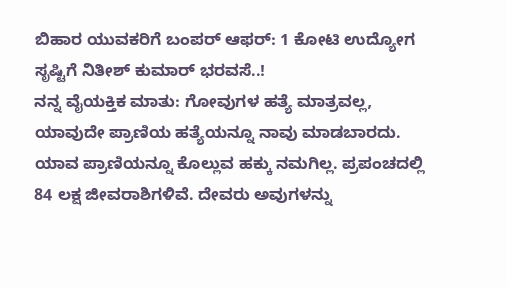ಬಿಹಾರ ಯುವಕರಿಗೆ ಬಂಪರ್ ಆಫರ್: 1 ಕೋಟಿ ಉದ್ಯೋಗ ಸೃಷ್ಟಿಗೆ ನಿತೀಶ್ ಕುಮಾರ್ ಭರವಸೆ..!
ನನ್ನ ವೈಯಕ್ತಿಕ ಮಾತು: ಗೋವುಗಳ ಹತ್ಯೆ ಮಾತ್ರವಲ್ಲ, ಯಾವುದೇ ಪ್ರಾಣಿಯ ಹತ್ಯೆಯನ್ನೂ ನಾವು ಮಾಡಬಾರದು. ಯಾವ ಪ್ರಾಣಿಯನ್ನೂ ಕೊಲ್ಲುವ ಹಕ್ಕು ನಮಗಿಲ್ಲ. ಪ್ರಪಂಚದಲ್ಲಿ 84 ಲಕ್ಷ ಜೀವರಾಶಿಗಳಿವೆ. ದೇವರು ಅವುಗಳನ್ನು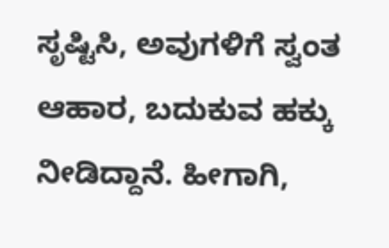ಸೃಷ್ಟಿಸಿ, ಅವುಗಳಿಗೆ ಸ್ವಂತ ಆಹಾರ, ಬದುಕುವ ಹಕ್ಕು ನೀಡಿದ್ದಾನೆ. ಹೀಗಾಗಿ,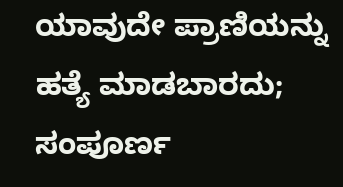ಯಾವುದೇ ಪ್ರಾಣಿಯನ್ನು ಹತ್ಯೆ ಮಾಡಬಾರದು; ಸಂಪೂರ್ಣ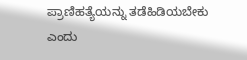ಪ್ರಾಣಿಹತ್ಯೆಯನ್ನು ತಡೆಹಿಡಿಯಬೇಕು ಎಂದು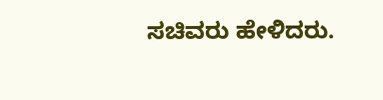ಸಚಿವರು ಹೇಳಿದರು.